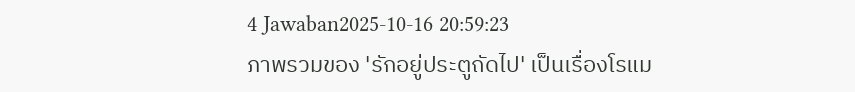4 Jawaban2025-10-16 20:59:23
ภาพรวมของ 'รักอยู่ประตูถัดไป' เป็นเรื่องโรแม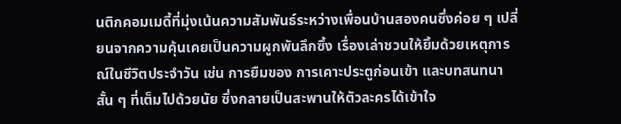นติกคอมเมดี้ที่มุ่งเน้นความสัมพันธ์ระหว่างเพื่อนบ้านสองคนซึ่งค่อย ๆ เปลี่ยนจากความคุ้นเคยเป็นความผูกพันลึกซึ้ง เรื่องเล่าชวนให้ยิ้มด้วยเหตุการณ์ในชีวิตประจำวัน เช่น การยืมของ การเคาะประตูก่อนเข้า และบทสนทนาสั้น ๆ ที่เต็มไปด้วยนัย ซึ่งกลายเป็นสะพานให้ตัวละครได้เข้าใจ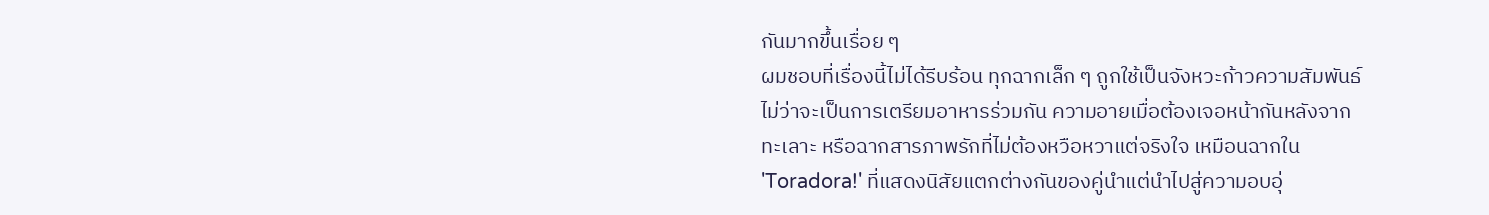กันมากขึ้นเรื่อย ๆ
ผมชอบที่เรื่องนี้ไม่ได้รีบร้อน ทุกฉากเล็ก ๆ ถูกใช้เป็นจังหวะก้าวความสัมพันธ์ ไม่ว่าจะเป็นการเตรียมอาหารร่วมกัน ความอายเมื่อต้องเจอหน้ากันหลังจากทะเลาะ หรือฉากสารภาพรักที่ไม่ต้องหวือหวาแต่จริงใจ เหมือนฉากใน 'Toradora!' ที่แสดงนิสัยแตกต่างกันของคู่นำแต่นำไปสู่ความอบอุ่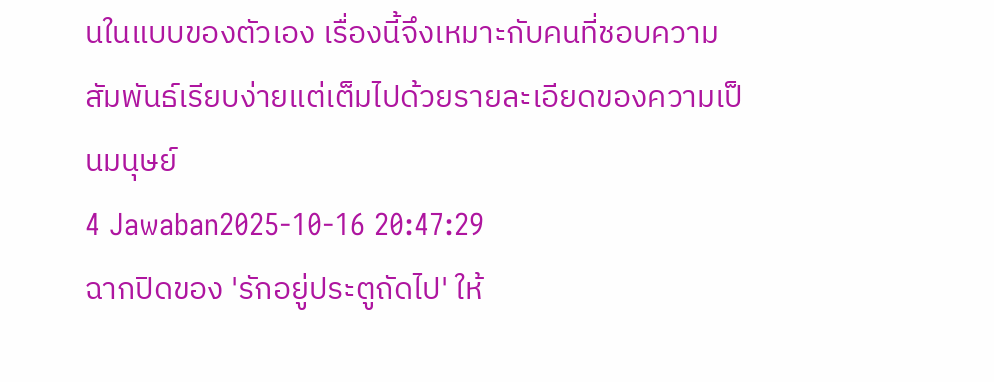นในแบบของตัวเอง เรื่องนี้จึงเหมาะกับคนที่ชอบความสัมพันธ์เรียบง่ายแต่เต็มไปด้วยรายละเอียดของความเป็นมนุษย์
4 Jawaban2025-10-16 20:47:29
ฉากปิดของ 'รักอยู่ประตูถัดไป' ให้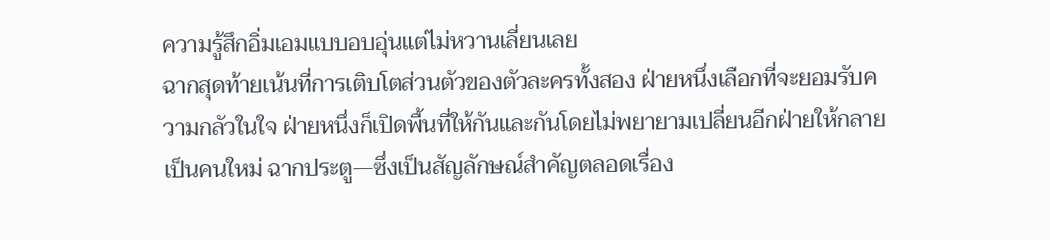ความรู้สึกอิ่มเอมแบบอบอุ่นแต่ไม่หวานเลี่ยนเลย
ฉากสุดท้ายเน้นที่การเติบโตส่วนตัวของตัวละครทั้งสอง ฝ่ายหนึ่งเลือกที่จะยอมรับความกลัวในใจ ฝ่ายหนึ่งก็เปิดพื้นที่ให้กันและกันโดยไม่พยายามเปลี่ยนอีกฝ่ายให้กลายเป็นคนใหม่ ฉากประตู—ซึ่งเป็นสัญลักษณ์สำคัญตลอดเรื่อง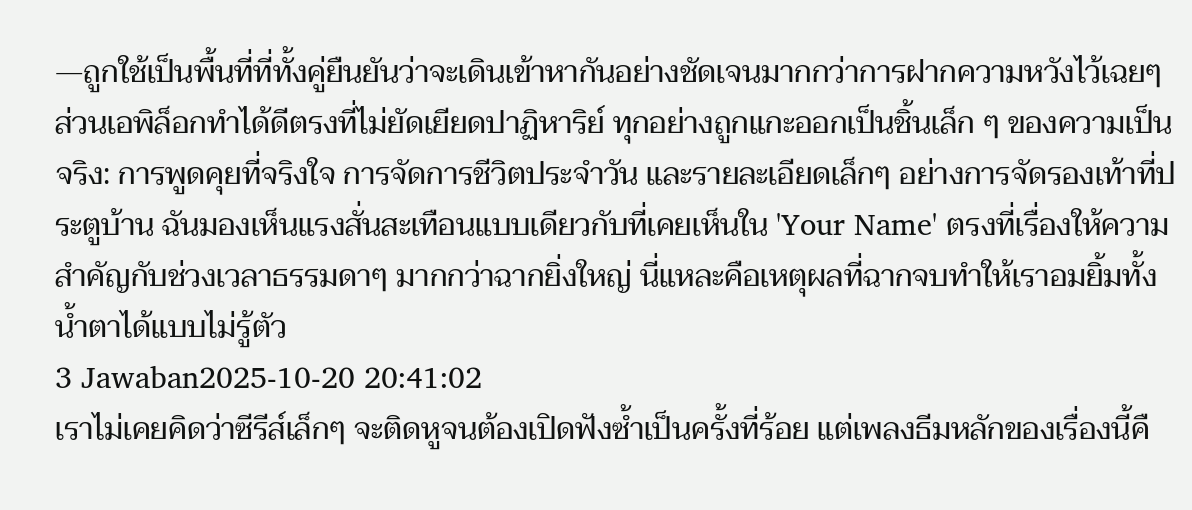—ถูกใช้เป็นพื้นที่ที่ทั้งคู่ยืนยันว่าจะเดินเข้าหากันอย่างชัดเจนมากกว่าการฝากความหวังไว้เฉยๆ
ส่วนเอพิล็อกทำได้ดีตรงที่ไม่ยัดเยียดปาฏิหาริย์ ทุกอย่างถูกแกะออกเป็นชิ้นเล็ก ๆ ของความเป็นจริง: การพูดคุยที่จริงใจ การจัดการชีวิตประจำวัน และรายละเอียดเล็กๆ อย่างการจัดรองเท้าที่ประตูบ้าน ฉันมองเห็นแรงสั่นสะเทือนแบบเดียวกับที่เคยเห็นใน 'Your Name' ตรงที่เรื่องให้ความสำคัญกับช่วงเวลาธรรมดาๆ มากกว่าฉากยิ่งใหญ่ นี่แหละคือเหตุผลที่ฉากจบทำให้เราอมยิ้มทั้งน้ำตาได้แบบไม่รู้ตัว
3 Jawaban2025-10-20 20:41:02
เราไม่เคยคิดว่าซีรีส์เล็กๆ จะติดหูจนต้องเปิดฟังซ้ำเป็นครั้งที่ร้อย แต่เพลงธีมหลักของเรื่องนี้คื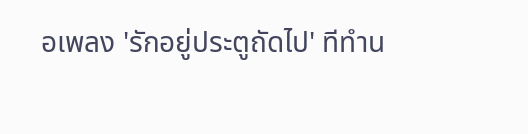อเพลง 'รักอยู่ประตูถัดไป' ทีทำน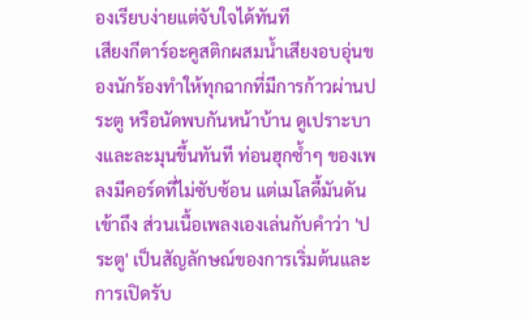องเรียบง่ายแต่จับใจได้ทันที
เสียงกีตาร์อะคูสติกผสมน้ำเสียงอบอุ่นของนักร้องทำให้ทุกฉากที่มีการก้าวผ่านประตู หรือนัดพบกันหน้าบ้าน ดูเปราะบางและละมุนขึ้นทันที ท่อนฮุกซ้ำๆ ของเพลงมีคอร์ดที่ไม่ซับซ้อน แต่เมโลดี้มันดันเข้าถึง ส่วนเนื้อเพลงเองเล่นกับคำว่า 'ประตู' เป็นสัญลักษณ์ของการเริ่มต้นและการเปิดรับ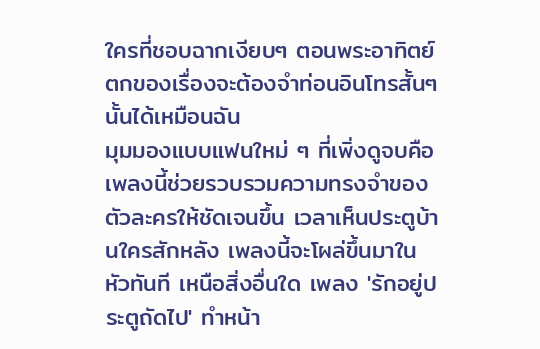ใครที่ชอบฉากเงียบๆ ตอนพระอาทิตย์ตกของเรื่องจะต้องจำท่อนอินโทรสั้นๆ นั้นได้เหมือนฉัน
มุมมองแบบแฟนใหม่ ๆ ที่เพิ่งดูจบคือเพลงนี้ช่วยรวบรวมความทรงจำของตัวละครให้ชัดเจนขึ้น เวลาเห็นประตูบ้านใครสักหลัง เพลงนี้จะโผล่ขึ้นมาในหัวทันที เหนือสิ่งอื่นใด เพลง 'รักอยู่ประตูถัดไป' ทำหน้า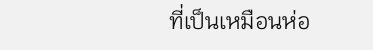ที่เป็นเหมือนห่อ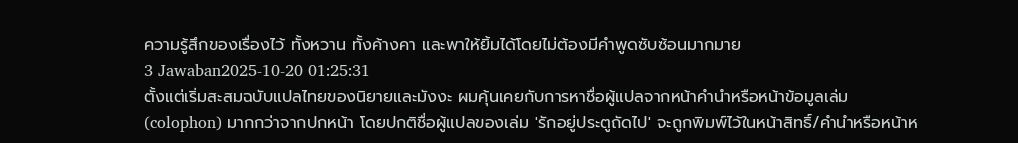ความรู้สึกของเรื่องไว้ ทั้งหวาน ทั้งค้างคา และพาให้ยิ้มได้โดยไม่ต้องมีคำพูดซับซ้อนมากมาย
3 Jawaban2025-10-20 01:25:31
ตั้งแต่เริ่มสะสมฉบับแปลไทยของนิยายและมังงะ ผมคุ้นเคยกับการหาชื่อผู้แปลจากหน้าคำนำหรือหน้าข้อมูลเล่ม (colophon) มากกว่าจากปกหน้า โดยปกติชื่อผู้แปลของเล่ม 'รักอยู่ประตูถัดไป' จะถูกพิมพ์ไว้ในหน้าสิทธิ์/คำนำหรือหน้าห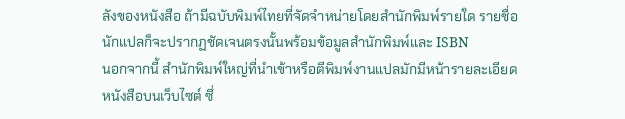ลังของหนังสือ ถ้ามีฉบับพิมพ์ไทยที่จัดจำหน่ายโดยสำนักพิมพ์รายใด รายชื่อนักแปลก็จะปรากฏชัดเจนตรงนั้นพร้อมข้อมูลสำนักพิมพ์และ ISBN
นอกจากนี้ สำนักพิมพ์ใหญ่ที่นำเข้าหรือตีพิมพ์งานแปลมักมีหน้ารายละเอียดหนังสือบนเว็บไซต์ ซึ่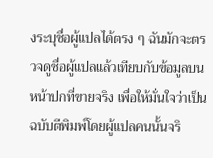งระบุชื่อผู้แปลได้ตรง ๆ ฉันมักจะตรวจดูชื่อผู้แปลแล้วเทียบกับข้อมูลบนหน้าปกที่ขายจริง เพื่อให้มั่นใจว่าเป็นฉบับตีพิมพ์โดยผู้แปลคนนั้นจริ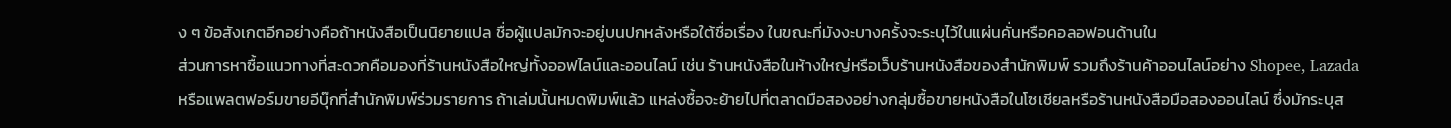ง ๆ ข้อสังเกตอีกอย่างคือถ้าหนังสือเป็นนิยายแปล ชื่อผู้แปลมักจะอยู่บนปกหลังหรือใต้ชื่อเรื่อง ในขณะที่มังงะบางครั้งจะระบุไว้ในแผ่นคั่นหรือคอลอฟอนด้านใน
ส่วนการหาซื้อแนวทางที่สะดวกคือมองที่ร้านหนังสือใหญ่ทั้งออฟไลน์และออนไลน์ เช่น ร้านหนังสือในห้างใหญ่หรือเว็บร้านหนังสือของสำนักพิมพ์ รวมถึงร้านค้าออนไลน์อย่าง Shopee, Lazada หรือแพลตฟอร์มขายอีบุ๊กที่สำนักพิมพ์ร่วมรายการ ถ้าเล่มนั้นหมดพิมพ์แล้ว แหล่งซื้อจะย้ายไปที่ตลาดมือสองอย่างกลุ่มซื้อขายหนังสือในโซเชียลหรือร้านหนังสือมือสองออนไลน์ ซึ่งมักระบุส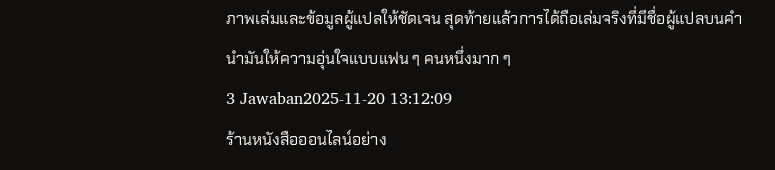ภาพเล่มและข้อมูลผู้แปลให้ชัดเจน สุดท้ายแล้วการได้ถือเล่มจริงที่มีชื่อผู้แปลบนคำนำมันให้ความอุ่นใจแบบแฟน ๆ คนหนึ่งมาก ๆ
3 Jawaban2025-11-20 13:12:09
ร้านหนังสือออนไลน์อย่าง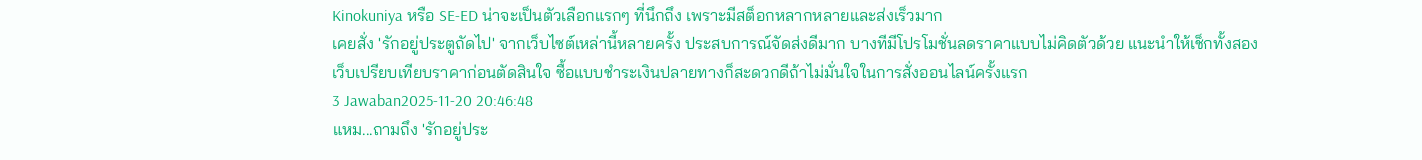Kinokuniya หรือ SE-ED น่าจะเป็นตัวเลือกแรกๆ ที่นึกถึง เพราะมีสต็อกหลากหลายและส่งเร็วมาก
เคยสั่ง 'รักอยู่ประตูถัดไป' จากเว็บไซต์เหล่านี้หลายครั้ง ประสบการณ์จัดส่งดีมาก บางทีมีโปรโมชั่นลดราคาแบบไม่คิดตัวด้วย แนะนำให้เช็กทั้งสองเว็บเปรียบเทียบราคาก่อนตัดสินใจ ซื้อแบบชำระเงินปลายทางก็สะดวกดีถ้าไม่มั่นใจในการสั่งออนไลน์ครั้งแรก
3 Jawaban2025-11-20 20:46:48
แหม...ถามถึง 'รักอยู่ประ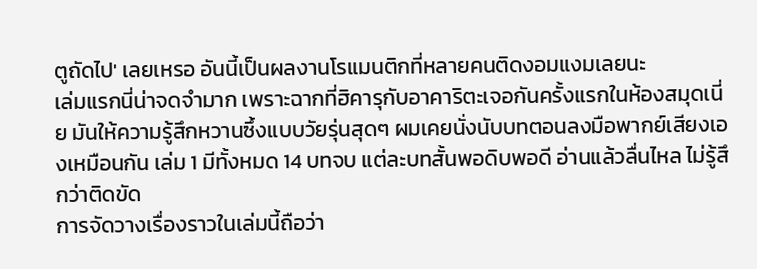ตูถัดไป' เลยเหรอ อันนี้เป็นผลงานโรแมนติกที่หลายคนติดงอมแงมเลยนะ
เล่มแรกนี่น่าจดจำมาก เพราะฉากที่ฮิคารุกับอาคาริตะเจอกันครั้งแรกในห้องสมุดเนี่ย มันให้ความรู้สึกหวานซึ้งแบบวัยรุ่นสุดๆ ผมเคยนั่งนับบทตอนลงมือพากย์เสียงเองเหมือนกัน เล่ม 1 มีทั้งหมด 14 บทจบ แต่ละบทสั้นพอดิบพอดี อ่านแล้วลื่นไหล ไม่รู้สึกว่าติดขัด
การจัดวางเรื่องราวในเล่มนี้ถือว่า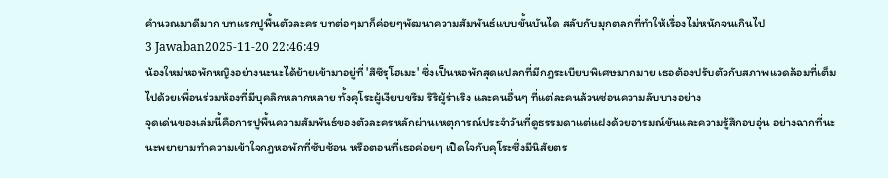คำนวณมาดีมาก บทแรกปูพื้นตัวละคร บทต่อๆมาก็ค่อยๆพัฒนาความสัมพันธ์แบบขั้นบันได สลับกับมุกตลกที่ทำให้เรื่องไม่หนักจนเกินไป
3 Jawaban2025-11-20 22:46:49
น้องใหม่หอพักหญิงอย่างนะนะได้ย้ายเข้ามาอยู่ที่ 'สึซึรุโฮเมะ' ซึ่งเป็นหอพักสุดแปลกที่มีกฎระเบียบพิเศษมากมาย เธอต้องปรับตัวกับสภาพแวดล้อมที่เต็มไปด้วยเพื่อนร่วมห้องที่มีบุคลิกหลากหลาย ทั้งคุโระผู้เงียบขรึม ริริผู้ร่าเริง และคนอื่นๆ ที่แต่ละคนล้วนซ่อนความลับบางอย่าง
จุดเด่นของเล่มนี้คือการปูพื้นความสัมพันธ์ของตัวละครหลักผ่านเหตุการณ์ประจำวันที่ดูธรรมดาแต่แฝงด้วยอารมณ์ขันและความรู้สึกอบอุ่น อย่างฉากที่นะนะพยายามทำความเข้าใจกฎหอพักที่ซับซ้อน หรือตอนที่เธอค่อยๆ เปิดใจกับคุโระซึ่งมีนิสัยตร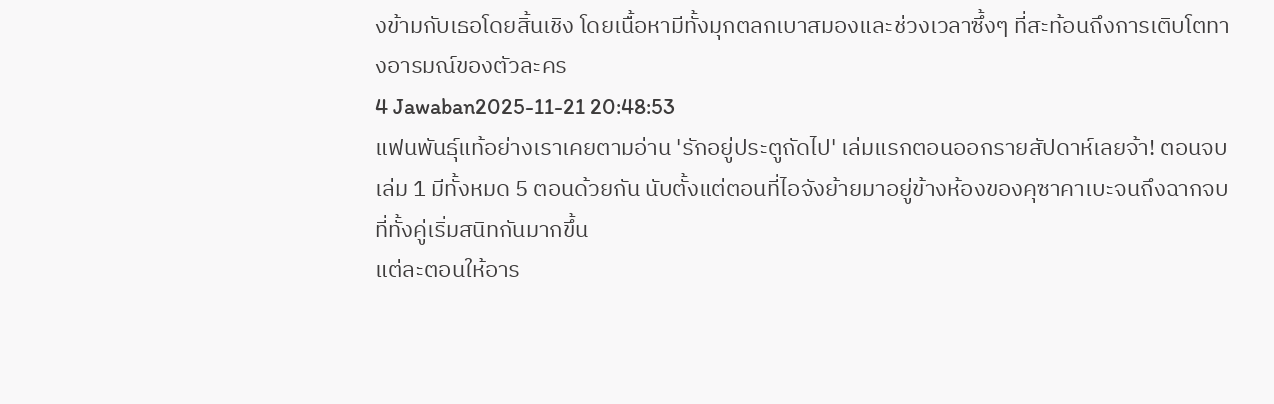งข้ามกับเธอโดยสิ้นเชิง โดยเนื้อหามีทั้งมุกตลกเบาสมองและช่วงเวลาซึ้งๆ ที่สะท้อนถึงการเติบโตทางอารมณ์ของตัวละคร
4 Jawaban2025-11-21 20:48:53
แฟนพันธุ์แท้อย่างเราเคยตามอ่าน 'รักอยู่ประตูถัดไป' เล่มแรกตอนออกรายสัปดาห์เลยจ้า! ตอนจบเล่ม 1 มีทั้งหมด 5 ตอนด้วยกัน นับตั้งแต่ตอนที่ไอจังย้ายมาอยู่ข้างห้องของคุซาคาเบะจนถึงฉากจบที่ทั้งคู่เริ่มสนิทกันมากขึ้น
แต่ละตอนให้อาร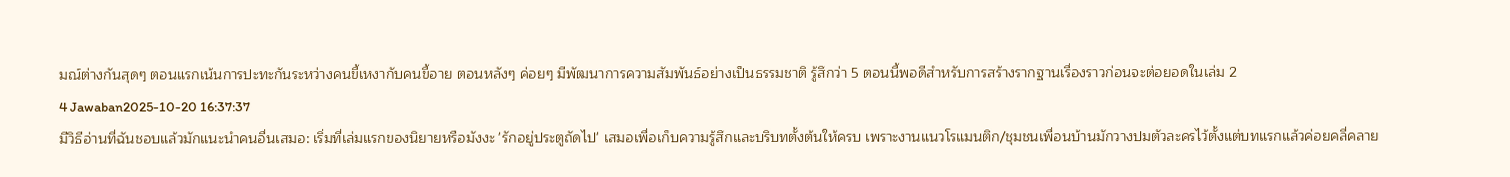มณ์ต่างกันสุดๆ ตอนแรกเน้นการปะทะกันระหว่างคนขี้เหงากับคนขี้อาย ตอนหลังๆ ค่อยๆ มีพัฒนาการความสัมพันธ์อย่างเป็นธรรมชาติ รู้สึกว่า 5 ตอนนี้พอดีสำหรับการสร้างรากฐานเรื่องราวก่อนจะต่อยอดในเล่ม 2
4 Jawaban2025-10-20 16:37:37
มีวิธีอ่านที่ฉันชอบแล้วมักแนะนำคนอื่นเสมอ: เริ่มที่เล่มแรกของนิยายหรือมังงะ 'รักอยู่ประตูถัดไป' เสมอเพื่อเก็บความรู้สึกและบริบทตั้งต้นให้ครบ เพราะงานแนวโรแมนติก/ชุมชนเพื่อนบ้านมักวางปมตัวละครไว้ตั้งแต่บทแรกแล้วค่อยคลี่คลาย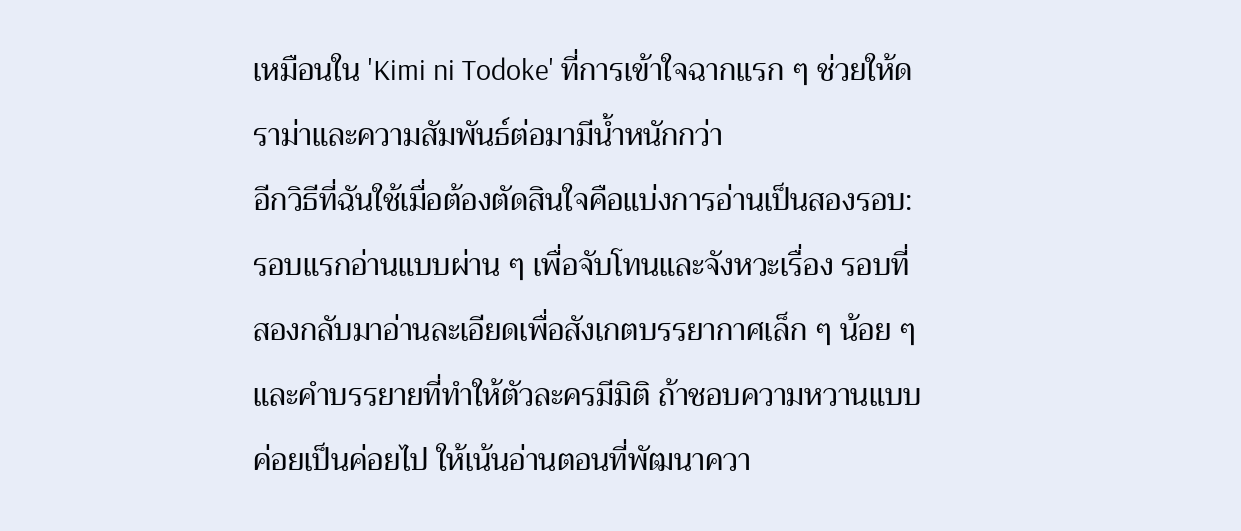เหมือนใน 'Kimi ni Todoke' ที่การเข้าใจฉากแรก ๆ ช่วยให้ดราม่าและความสัมพันธ์ต่อมามีน้ำหนักกว่า
อีกวิธีที่ฉันใช้เมื่อต้องตัดสินใจคือแบ่งการอ่านเป็นสองรอบ: รอบแรกอ่านแบบผ่าน ๆ เพื่อจับโทนและจังหวะเรื่อง รอบที่สองกลับมาอ่านละเอียดเพื่อสังเกตบรรยากาศเล็ก ๆ น้อย ๆ และคำบรรยายที่ทำให้ตัวละครมีมิติ ถ้าชอบความหวานแบบค่อยเป็นค่อยไป ให้เน้นอ่านตอนที่พัฒนาควา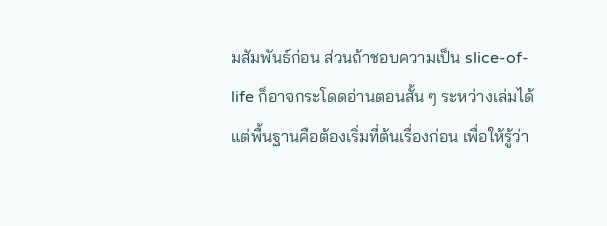มสัมพันธ์ก่อน ส่วนถ้าชอบความเป็น slice-of-life ก็อาจกระโดดอ่านตอนสั้น ๆ ระหว่างเล่มได้ แต่พื้นฐานคือต้องเริ่มที่ต้นเรื่องก่อน เพื่อให้รู้ว่า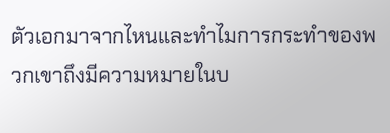ตัวเอกมาจากไหนและทำไมการกระทำของพวกเขาถึงมีความหมายในบ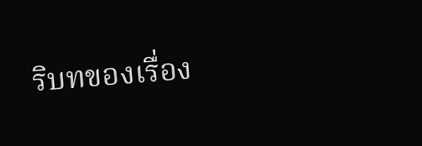ริบทของเรื่อง